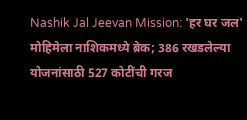Nashik Jal Jeevan Mission: 'हर घर जल' मोहिमेला नाशिकमध्ये ब्रेक; 386 रखडलेल्या योजनांसाठी 527 कोटींची गरज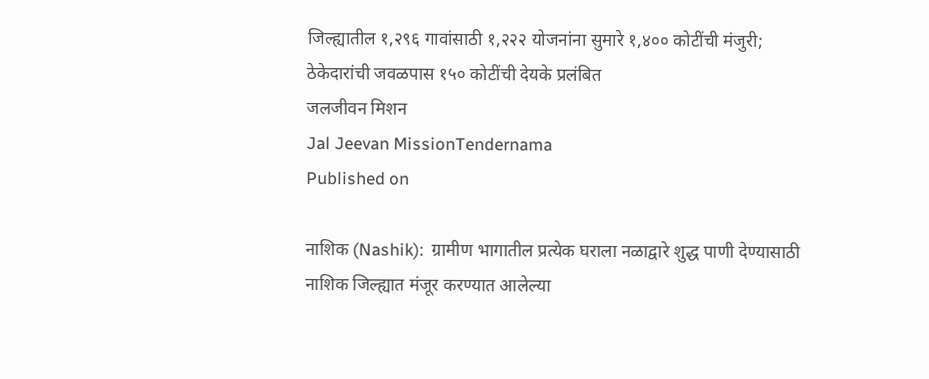जिल्ह्यातील १,२९६ गावांसाठी १,२२२ योजनांना सुमारे १,४०० कोटींची मंजुरी; ठेकेदारांची जवळपास १५० कोटींची देयके प्रलंबित
जलजीवन मिशन
Jal Jeevan MissionTendernama
Published on

नाशिक (Nashik):  ग्रामीण भागातील प्रत्येक घराला नळाद्वारे शुद्ध पाणी देण्यासाठी नाशिक जिल्ह्यात मंजूर करण्यात आलेल्या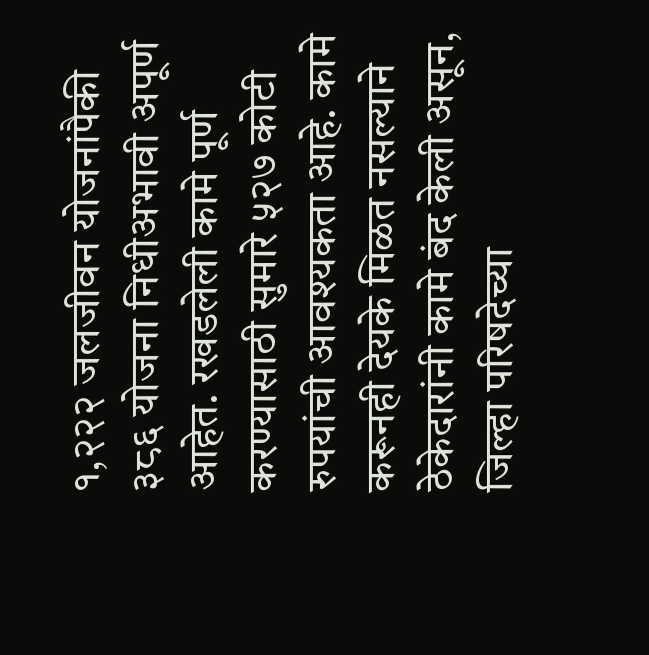१,२२२ जलजीवन योजनांपैकी ३८६ योजना निधीअभावी अपूर्ण आहेत. रखडलेली कामे पूर्ण करण्यासाठी सुमारे ५२७ कोटी रुपयांची आवश्यकता आहे. कामे करूनही देयके मिळत नसल्याने ठेकेदारांनी कामे बंद केली असून, जिल्हा परिषदेच्या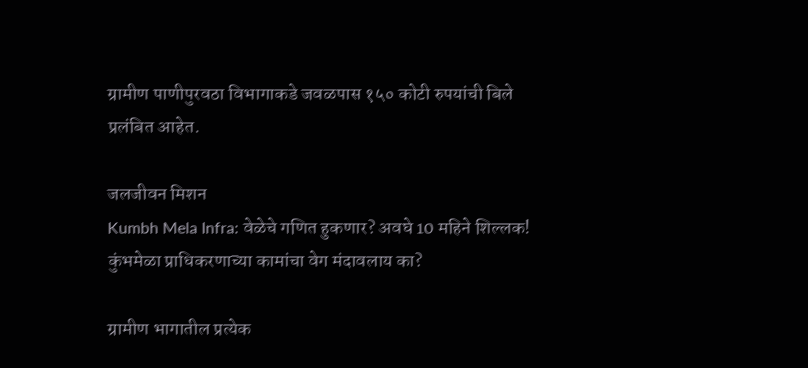ग्रामीण पाणीपुरवठा विभागाकडे जवळपास १५० कोटी रुपयांची बिले प्रलंबित आहेत.

जलजीवन मिशन
Kumbh Mela Infra: वेळेचे गणित हुकणार? अवघे 10 महिने शिल्लक! कुंभमेळा प्राधिकरणाच्या कामांचा वेग मंदावलाय का?

ग्रामीण भागातील प्रत्येक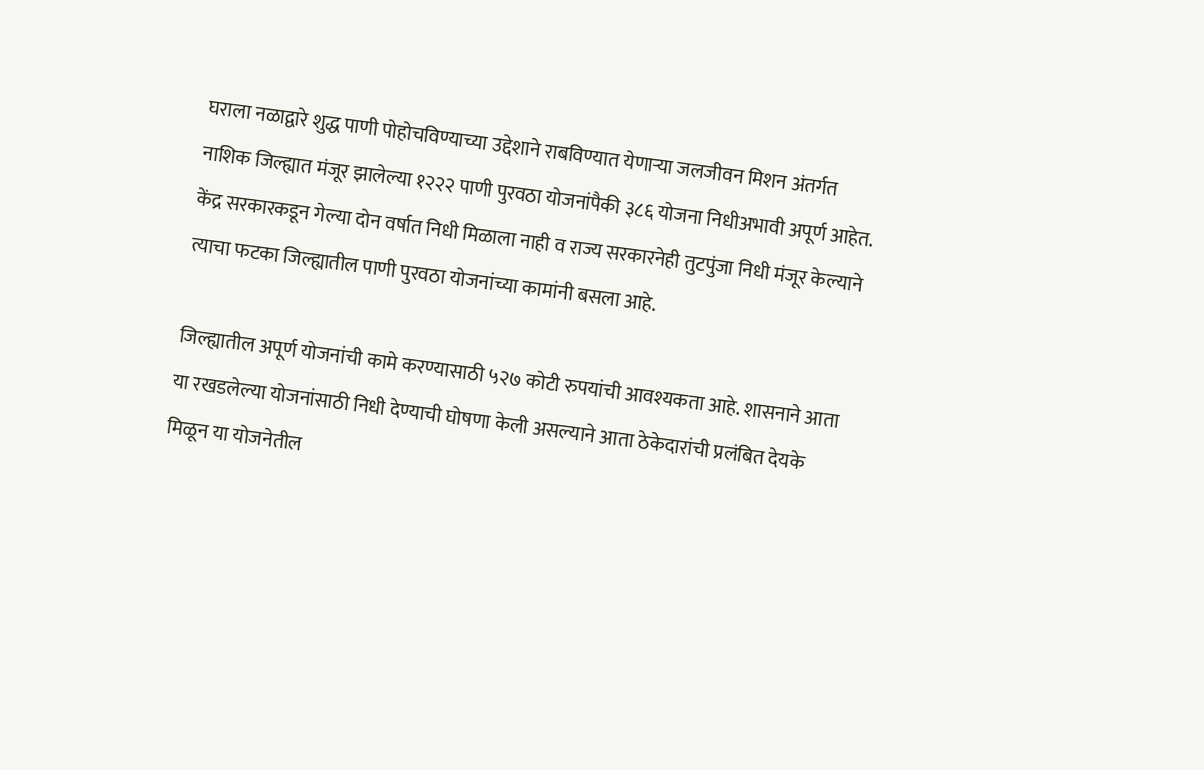घराला नळाद्वारे शुद्ध पाणी पोहोचविण्याच्या उद्देशाने राबविण्यात येणाऱ्या जलजीवन मिशन अंतर्गत नाशिक जिल्ह्यात मंजूर झालेल्या १२२२ पाणी पुरवठा योजनांपैकी ३८६ योजना निधीअभावी अपूर्ण आहेत. केंद्र सरकारकडून गेल्या दोन वर्षात निधी मिळाला नाही व राज्य सरकारनेही तुटपुंजा निधी मंजूर केल्याने त्याचा फटका जिल्ह्यातील पाणी पुरवठा योजनांच्या कामांनी बसला आहे.

जिल्ह्यातील अपूर्ण योजनांची कामे करण्यासाठी ५२७ कोटी रुपयांची आवश्यकता आहे. शासनाने आता या रखडलेल्या योजनांसाठी निधी देण्याची घोषणा केली असल्याने आता ठेकेदारांची प्रलंबित देयके मिळून या योजनेतील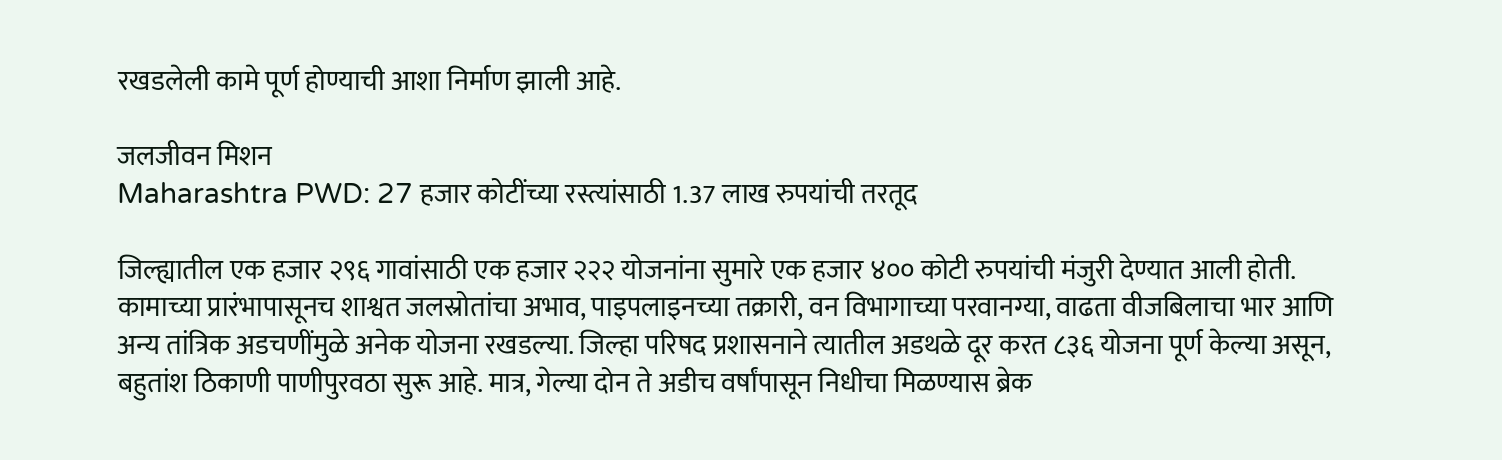रखडलेली कामे पूर्ण होण्याची आशा निर्माण झाली आहे.

जलजीवन मिशन
Maharashtra PWD: 27 हजार कोटींच्या रस्त्यांसाठी 1.37 लाख रुपयांची तरतूद

जिल्ह्यातील एक हजार २९६ गावांसाठी एक हजार २२२ योजनांना सुमारे एक हजार ४०० कोटी रुपयांची मंजुरी देण्यात आली होती. कामाच्या प्रारंभापासूनच शाश्वत जलस्रोतांचा अभाव, पाइपलाइनच्या तक्रारी, वन विभागाच्या परवानग्या, वाढता वीजबिलाचा भार आणि अन्य तांत्रिक अडचणींमुळे अनेक योजना रखडल्या. जिल्हा परिषद प्रशासनाने त्यातील अडथळे दूर करत ८३६ योजना पूर्ण केल्या असून, बहुतांश ठिकाणी पाणीपुरवठा सुरू आहे. मात्र, गेल्या दोन ते अडीच वर्षांपासून निधीचा मिळण्यास ब्रेक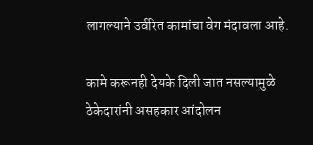लागल्याने उर्वरित कामांचा वेग मंदावला आहे.

कामे करूनही देयके दिली जात नसल्यामुळे ठेकेदारांनी असहकार आंदोलन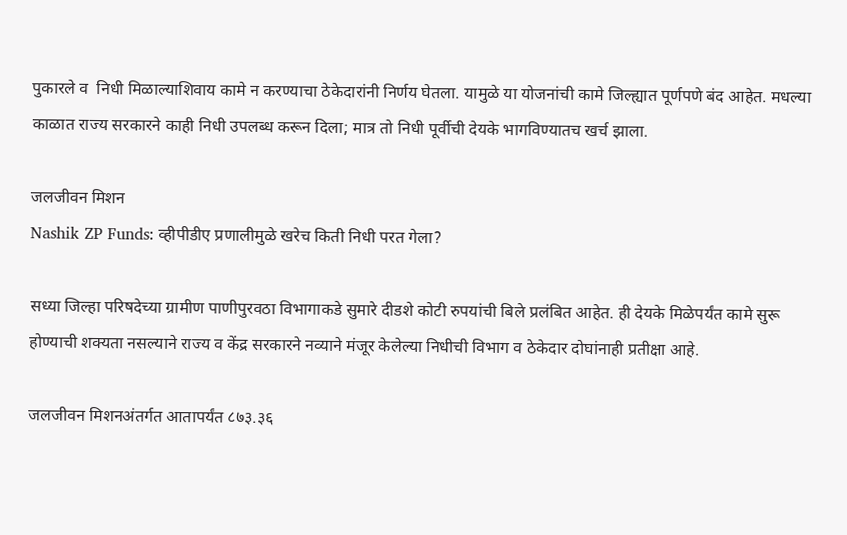पुकारले व  निधी मिळाल्याशिवाय कामे न करण्याचा ठेकेदारांनी निर्णय घेतला. यामुळे या योजनांची कामे जिल्ह्यात पूर्णपणे बंद आहेत. मधल्या काळात राज्य सरकारने काही निधी उपलब्ध करून दिला; मात्र तो निधी पूर्वीची देयके भागविण्यातच खर्च झाला.

जलजीवन मिशन
Nashik ZP Funds: व्हीपीडीए प्रणालीमुळे खरेच किती निधी परत गेला?

सध्या जिल्हा परिषदेच्या ग्रामीण पाणीपुरवठा विभागाकडे सुमारे दीडशे कोटी रुपयांची बिले प्रलंबित आहेत. ही देयके मिळेपर्यंत कामे सुरू होण्याची शक्यता नसल्याने राज्य व केंद्र सरकारने नव्याने मंजूर केलेल्या निधीची विभाग व ठेकेदार दोघांनाही प्रतीक्षा आहे.

जलजीवन मिशनअंतर्गत आतापर्यंत ८७३.३६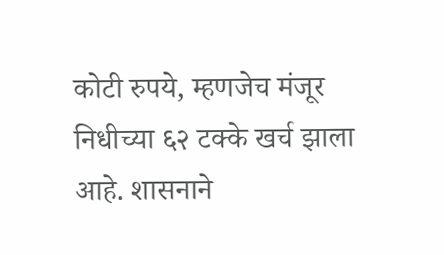कोटी रुपये, म्हणजेच मंजूर निधीच्या ६२ टक्के खर्च झाला आहे. शासनाने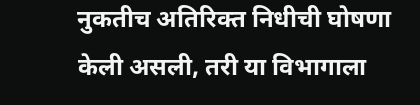नुकतीच अतिरिक्त निधीची घोषणा केली असली, तरी या विभागाला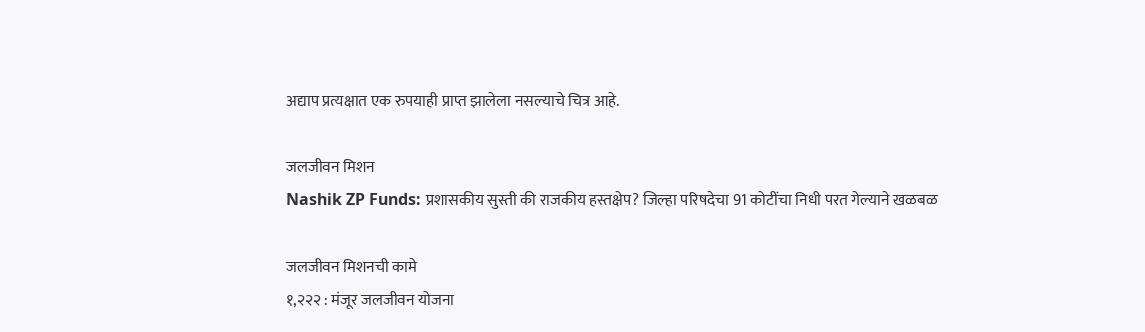अद्याप प्रत्यक्षात एक रुपयाही प्राप्त झालेला नसल्याचे चित्र आहे.

जलजीवन मिशन
Nashik ZP Funds: प्रशासकीय सुस्ती की राजकीय हस्तक्षेप? जिल्हा परिषदेचा 91 कोटींचा निधी परत गेल्याने खळबळ

जलजीवन मिशनची कामे
१,२२२ : मंजूर जलजीवन योजना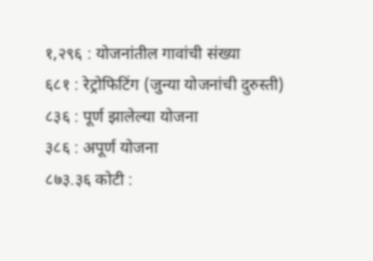१,२९६ : योजनांतील गावांची संख्या
६८१ : रेट्रोफिटिंग (जुन्या योजनांची दुरुस्ती)
८३६ : पूर्ण झालेल्या योजना
३८६ : अपूर्ण योजना
८७३.३६ कोटी :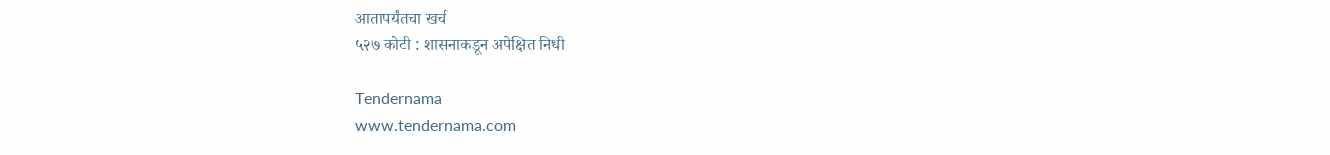आतापर्यंतचा खर्च
५२७ कोटी : शासनाकडून अपेक्षित निधी

Tendernama
www.tendernama.com